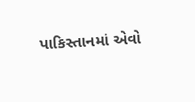પાકિસ્તાનમાં એવો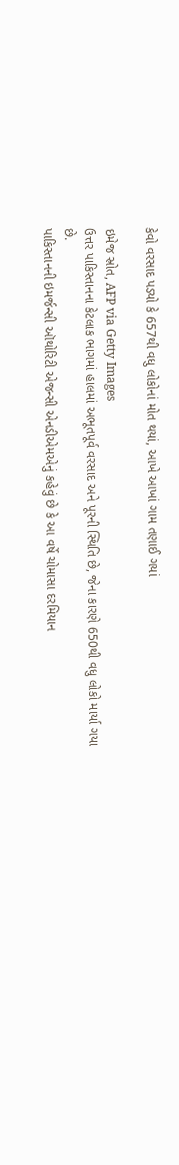કેવો વરસાદ પડ્યો કે 657થી વધુ લોકોનાં મોત થયાં, આખે આખાં ગામ તણાઈ ગયાં

ઇમેજ સ્રોત, AFP via Getty Images
ઉત્તર પાકિસ્તાનના કેટલાક ભાગમાં હાલમાં અભૂતપૂર્વ વરસાદ અને પૂરની સ્થિતિ છે, જેના કારણે 650થી વધુ લોકો માર્યા ગયા છે.
પાકિસ્તાનની ઇમર્જન્સી ઑથોરિટી એજન્સી એનડીએમએનું કહેવું છે કે આ વર્ષે ચોમાસા દરમિયાન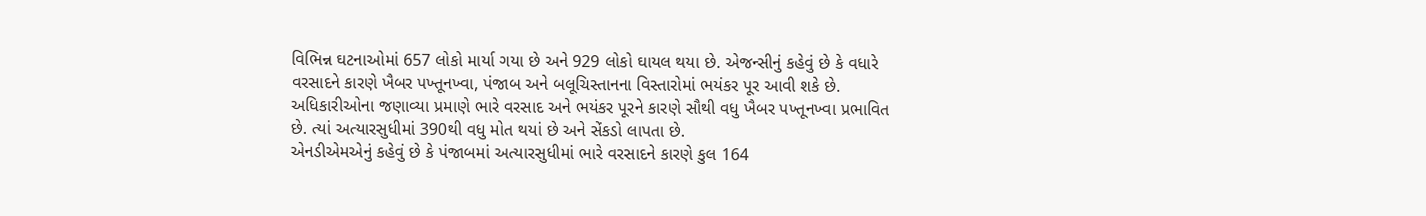વિભિન્ન ઘટનાઓમાં 657 લોકો માર્યા ગયા છે અને 929 લોકો ઘાયલ થયા છે. એજન્સીનું કહેવું છે કે વધારે વરસાદને કારણે ખૈબર પખ્તૂનખ્વા, પંજાબ અને બલૂચિસ્તાનના વિસ્તારોમાં ભયંકર પૂર આવી શકે છે.
અધિકારીઓના જણાવ્યા પ્રમાણે ભારે વરસાદ અને ભયંકર પૂરને કારણે સૌથી વધુ ખૈબર પખ્તૂનખ્વા પ્રભાવિત છે. ત્યાં અત્યારસુધીમાં 390થી વધુ મોત થયાં છે અને સેંકડો લાપતા છે.
એનડીએમએનું કહેવું છે કે પંજાબમાં અત્યારસુધીમાં ભારે વરસાદને કારણે કુલ 164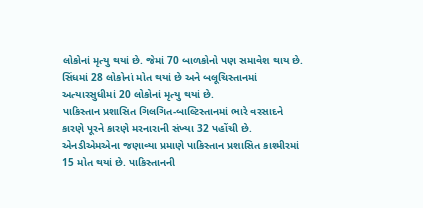લોકોનાં મૃત્યુ થયાં છે. જેમાં 70 બાળકોનો પણ સમાવેશ થાય છે.
સિંધમાં 28 લોકોનાં મોત થયાં છે અને બલૂચિસ્તાનમાં અત્યારસુધીમાં 20 લોકોનાં મૃત્યુ થયાં છે.
પાકિસ્તાન પ્રશાસિત ગિલગિત-બાલ્ટિસ્તાનમાં ભારે વરસાદને કારણે પૂરને કારણે મરનારાની સંખ્યા 32 પહોંચી છે.
એનડીએમએના જણાવ્યા પ્રમાણે પાકિસ્તાન પ્રશાસિત કાશ્મીરમાં 15 મોત થયાં છે. પાકિસ્તાનની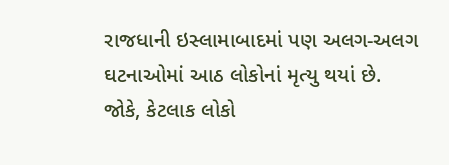રાજધાની ઇસ્લામાબાદમાં પણ અલગ-અલગ ઘટનાઓમાં આઠ લોકોનાં મૃત્યુ થયાં છે.
જોકે, કેટલાક લોકો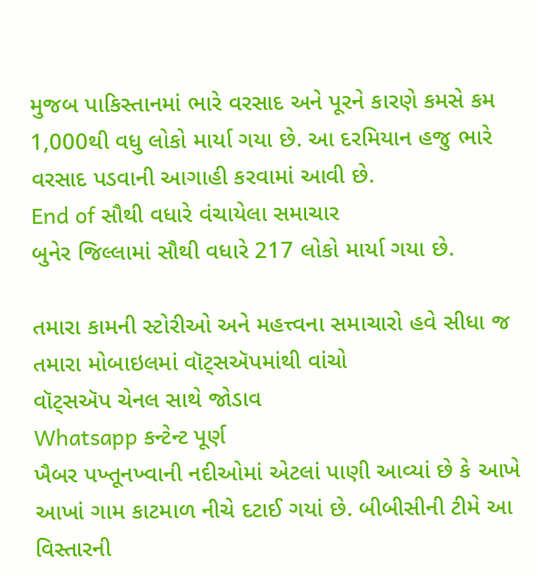મુજબ પાકિસ્તાનમાં ભારે વરસાદ અને પૂરને કારણે કમસે કમ 1,000થી વધુ લોકો માર્યા ગયા છે. આ દરમિયાન હજુ ભારે વરસાદ પડવાની આગાહી કરવામાં આવી છે.
End of સૌથી વધારે વંચાયેલા સમાચાર
બુનેર જિલ્લામાં સૌથી વધારે 217 લોકો માર્યા ગયા છે.

તમારા કામની સ્ટોરીઓ અને મહત્ત્વના સમાચારો હવે સીધા જ તમારા મોબાઇલમાં વૉટ્સઍપમાંથી વાંચો
વૉટ્સઍપ ચેનલ સાથે જોડાવ
Whatsapp કન્ટેન્ટ પૂર્ણ
ખૈબર પખ્તૂનખ્વાની નદીઓમાં એટલાં પાણી આવ્યાં છે કે આખે આખાં ગામ કાટમાળ નીચે દટાઈ ગયાં છે. બીબીસીની ટીમે આ વિસ્તારની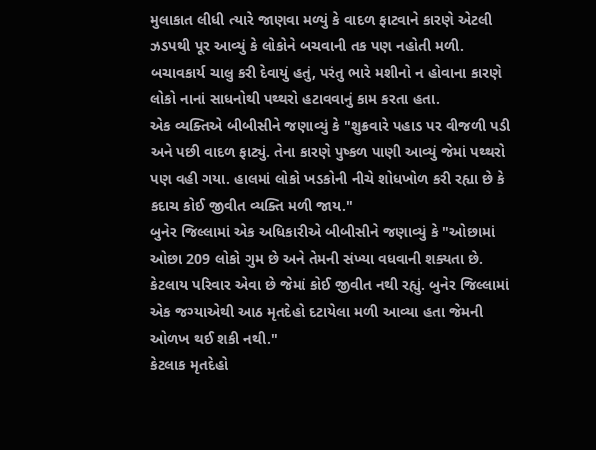મુલાકાત લીધી ત્યારે જાણવા મળ્યું કે વાદળ ફાટવાને કારણે એટલી ઝડપથી પૂર આવ્યું કે લોકોને બચવાની તક પણ નહોતી મળી.
બચાવકાર્ય ચાલુ કરી દેવાયું હતું, પરંતુ ભારે મશીનો ન હોવાના કારણે લોકો નાનાં સાધનોથી પથ્થરો હટાવવાનું કામ કરતા હતા.
એક વ્યક્તિએ બીબીસીને જણાવ્યું કે "શુક્રવારે પહાડ પર વીજળી પડી અને પછી વાદળ ફાટ્યું. તેના કારણે પુષ્કળ પાણી આવ્યું જેમાં પથ્થરો પણ વહી ગયા. હાલમાં લોકો ખડકોની નીચે શોધખોળ કરી રહ્યા છે કે કદાચ કોઈ જીવીત વ્યક્તિ મળી જાય."
બુનેર જિલ્લામાં એક અધિકારીએ બીબીસીને જણાવ્યું કે "ઓછામાં ઓછા 209 લોકો ગુમ છે અને તેમની સંખ્યા વધવાની શક્યતા છે. કેટલાય પરિવાર એવા છે જેમાં કોઈ જીવીત નથી રહ્યું. બુનેર જિલ્લામાં એક જગ્યાએથી આઠ મૃતદેહો દટાયેલા મળી આવ્યા હતા જેમની ઓળખ થઈ શકી નથી."
કેટલાક મૃતદેહો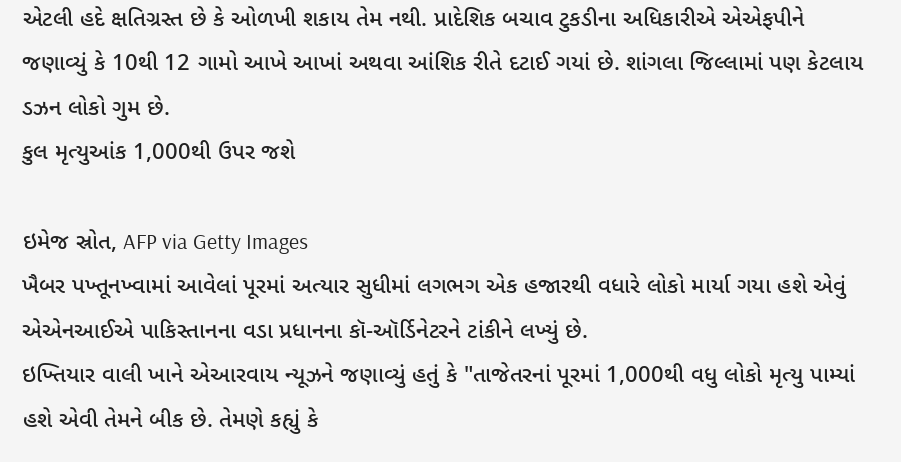એટલી હદે ક્ષતિગ્રસ્ત છે કે ઓળખી શકાય તેમ નથી. પ્રાદેશિક બચાવ ટુકડીના અધિકારીએ એએફપીને જણાવ્યું કે 10થી 12 ગામો આખે આખાં અથવા આંશિક રીતે દટાઈ ગયાં છે. શાંગલા જિલ્લામાં પણ કેટલાય ડઝન લોકો ગુમ છે.
કુલ મૃત્યુઆંક 1,000થી ઉપર જશે

ઇમેજ સ્રોત, AFP via Getty Images
ખૈબર પખ્તૂનખ્વામાં આવેલાં પૂરમાં અત્યાર સુધીમાં લગભગ એક હજારથી વધારે લોકો માર્યા ગયા હશે એવું એએનઆઈએ પાકિસ્તાનના વડા પ્રધાનના કૉ-ઑર્ડિનેટરને ટાંકીને લખ્યું છે.
ઇખ્તિયાર વાલી ખાને એઆરવાય ન્યૂઝને જણાવ્યું હતું કે "તાજેતરનાં પૂરમાં 1,000થી વધુ લોકો મૃત્યુ પામ્યાં હશે એવી તેમને બીક છે. તેમણે કહ્યું કે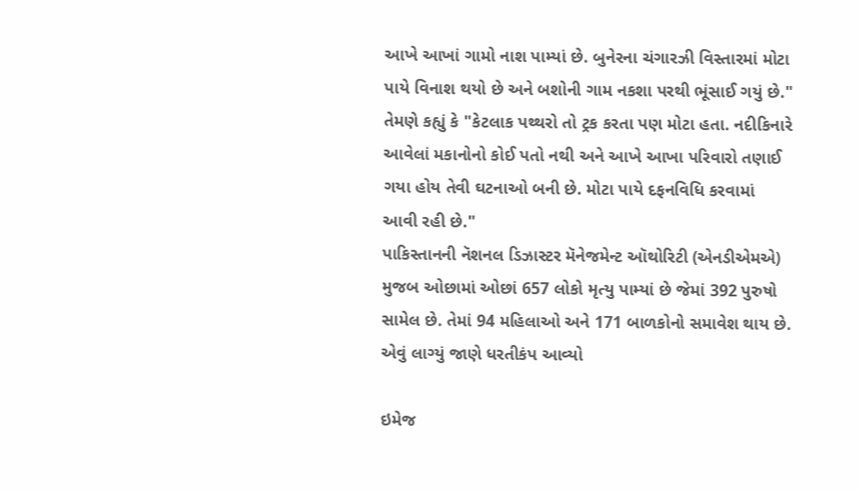આખે આખાં ગામો નાશ પામ્યાં છે. બુનેરના ચંગારઝી વિસ્તારમાં મોટા પાયે વિનાશ થયો છે અને બશોની ગામ નકશા પરથી ભૂંસાઈ ગયું છે."
તેમણે કહ્યું કે "કેટલાક પથ્થરો તો ટ્રક કરતા પણ મોટા હતા. નદીકિનારે આવેલાં મકાનોનો કોઈ પતો નથી અને આખે આખા પરિવારો તણાઈ ગયા હોય તેવી ઘટનાઓ બની છે. મોટા પાયે દફનવિધિ કરવામાં આવી રહી છે."
પાકિસ્તાનની નૅશનલ ડિઝાસ્ટર મૅનેજમેન્ટ ઑથોરિટી (એનડીએમએ) મુજબ ઓછામાં ઓછાં 657 લોકો મૃત્યુ પામ્યાં છે જેમાં 392 પુરુષો સામેલ છે. તેમાં 94 મહિલાઓ અને 171 બાળકોનો સમાવેશ થાય છે.
એવું લાગ્યું જાણે ધરતીકંપ આવ્યો

ઇમેજ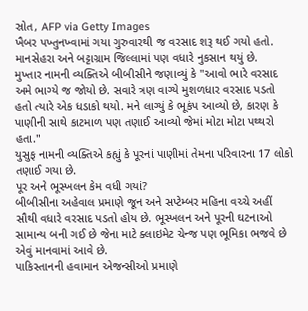સ્રોત, AFP via Getty Images
ખૈબર પખ્તુનખ્વામાં ગયા ગુરુવારથી જ વરસાદ શરૂ થઈ ગયો હતો. માનસેહરા અને બટ્ટાગ્રામ જિલ્લામાં પણ વધારે નુકસાન થયું છે.
મુખ્તાર નામની વ્યક્તિએ બીબીસીને જણાવ્યું કે "આવો ભારે વરસાદ અમે ભાગ્યે જ જોયો છે. સવારે ત્રણ વાગ્યે મુશળધાર વરસાદ પડતો હતો ત્યારે એક ધડાકો થયો. મને લાગ્યું કે ભૂકંપ આવ્યો છે, કારણ કે પાણીની સાથે કાટમાળ પણ તણાઈ આવ્યો જેમાં મોટા મોટા પથ્થરો હતા."
યુસુફ નામની વ્યક્તિએ કહ્યું કે પૂરનાં પાણીમાં તેમના પરિવારના 17 લોકો તણાઈ ગયા છે.
પૂર અને ભૂસ્ખલન કેમ વધી ગયાં?
બીબીસીના અહેવાલ પ્રમાણે જૂન અને સપ્ટેમ્બર મહિના વચ્ચે અહીં સૌથી વધારે વરસાદ પડતો હોય છે. ભૂસ્ખલન અને પૂરની ઘટનાઓ સામાન્ય બની ગઈ છે જેના માટે ક્લાઇમેટ ચેન્જ પણ ભૂમિકા ભજવે છે એવું માનવામાં આવે છે.
પાકિસ્તાનની હવામાન એજન્સીઓ પ્રમાણે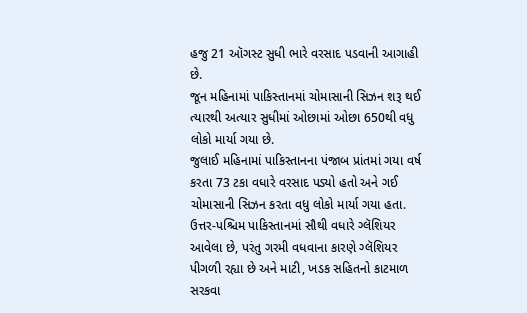હજુ 21 ઑગસ્ટ સુધી ભારે વરસાદ પડવાની આગાહી છે.
જૂન મહિનામાં પાકિસ્તાનમાં ચોમાસાની સિઝન શરૂ થઈ ત્યારથી અત્યાર સુધીમાં ઓછામાં ઓછા 650થી વધુ લોકો માર્યા ગયા છે.
જુલાઈ મહિનામાં પાકિસ્તાનના પંજાબ પ્રાંતમાં ગયા વર્ષ કરતા 73 ટકા વધારે વરસાદ પડ્યો હતો અને ગઈ ચોમાસાની સિઝન કરતા વધુ લોકો માર્યા ગયા હતા.
ઉત્તર-પશ્ચિમ પાકિસ્તાનમાં સૌથી વધારે ગ્લૅશિયર આવેલા છે, પરંતુ ગરમી વધવાના કારણે ગ્લૅશિયર પીગળી રહ્યા છે અને માટી, ખડક સહિતનો કાટમાળ સરકવા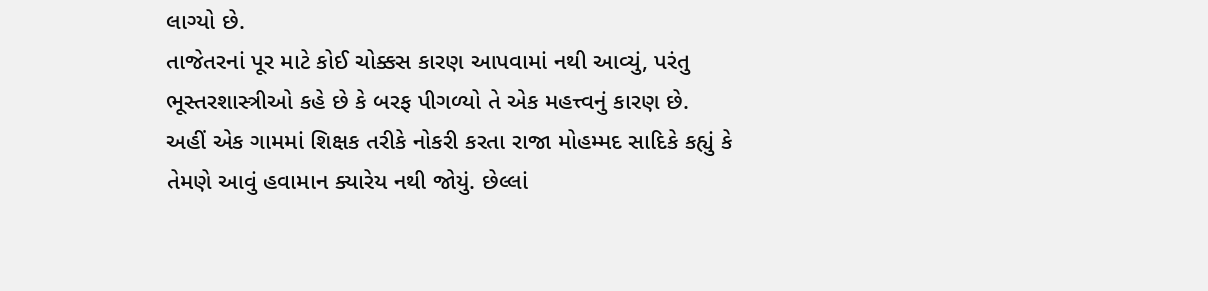લાગ્યો છે.
તાજેતરનાં પૂર માટે કોઈ ચોક્કસ કારણ આપવામાં નથી આવ્યું, પરંતુ ભૂસ્તરશાસ્ત્રીઓ કહે છે કે બરફ પીગળ્યો તે એક મહત્ત્વનું કારણ છે.
અહીં એક ગામમાં શિક્ષક તરીકે નોકરી કરતા રાજા મોહમ્મદ સાદિકે કહ્યું કે તેમણે આવું હવામાન ક્યારેય નથી જોયું. છેલ્લાં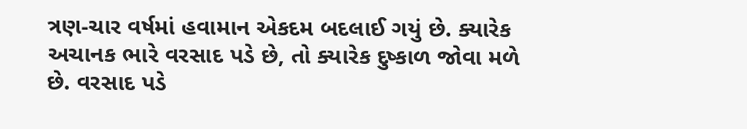ત્રણ-ચાર વર્ષમાં હવામાન એકદમ બદલાઈ ગયું છે. ક્યારેક અચાનક ભારે વરસાદ પડે છે, તો ક્યારેક દુષ્કાળ જોવા મળે છે. વરસાદ પડે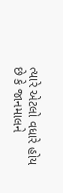ત્યારે એટલો વધારે હોય છે કે જાનમાલને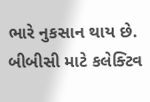ભારે નુકસાન થાય છે.
બીબીસી માટે કલેક્ટિવ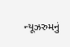ન્યૂઝરુમનું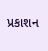પ્રકાશન